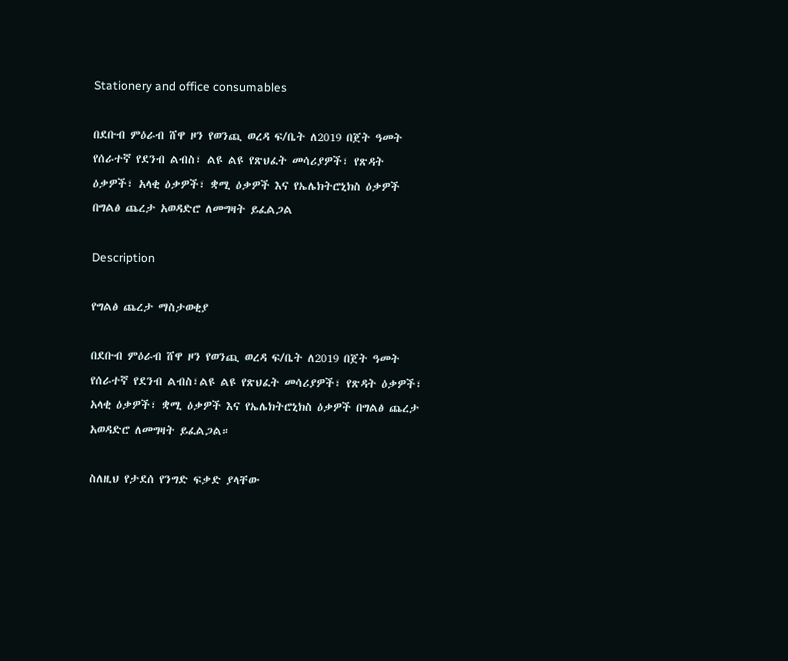Stationery and office consumables

በደቡብ ምዕራብ ሸዋ ዞን የወንጪ ወረዳ ፍ/ቤት ለ2019 በጀት ዓመት የሰራተኛ የደንብ ልብስ፣ ልዩ ልዩ የጽህፈት መሳሪያዎች፣ የጽዳት ዕቃዎች፣ አላቂ ዕቃዎች፣ ቋሚ ዕቃዎች እና የኤሌክትሮኒክስ ዕቃዎች በግልፅ ጨረታ አወዳድሮ ለመግዛት ይፈልጋል

Description

የግልፅ ጨረታ ማስታወቂያ

በደቡብ ምዕራብ ሸዋ ዞን የወንጪ ወረዳ ፍ/ቤት ለ2019 በጀት ዓመት የሰራተኛ የደንብ ልብስ፣ልዩ ልዩ የጽህፈት መሳሪያዎች፣ የጽዳት ዕቃዎች፣ አላቂ ዕቃዎች፣ ቋሚ ዕቃዎች እና የኤሌክትሮኒክስ ዕቃዎች በግልፅ ጨረታ አወዳድሮ ለመግዛት ይፈልጋል።

ስለዚህ የታደሰ የንግድ ፍቃድ ያላቸው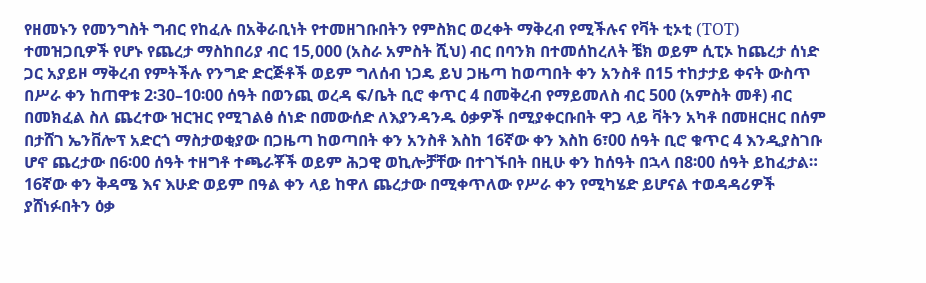የዘመኑን የመንግስት ግብር የከፈሉ በአቅራቢነት የተመዘገቡበትን የምስክር ወረቀት ማቅረብ የሚችሉና የቫት ቲኦቲ (TOT) ተመዝጋቢዎች የሆኑ የጨረታ ማስከበሪያ ብር 15,000 (አስራ አምስት ሺህ) ብር በባንክ በተመሰከረለት ቼክ ወይም ሲፒኦ ከጨረታ ሰነድ ጋር አያይዞ ማቅረብ የምትችሉ የንግድ ድርጅቶች ወይም ግለሰብ ነጋዴ ይህ ጋዜጣ ከወጣበት ቀን አንስቶ በ15 ተከታታይ ቀናት ውስጥ በሥራ ቀን ከጠዋቱ 2፡30–10፡00 ሰዓት በወንጪ ወረዳ ፍ/ቤት ቢሮ ቀጥር 4 በመቅረብ የማይመለስ ብር 500 (አምስት መቶ) ብር በመክፈል ስለ ጨረተው ዝርዝር የሚገልፅ ሰነድ በመውሰድ ለእያንዳንዱ ዕቃዎች በሚያቀርቡበት ዋጋ ላይ ቫትን አካቶ በመዘርዘር በሰም በታሸገ ኤንቨሎፕ አድርጎ ማስታወቂያው በጋዜጣ ከወጣበት ቀን አንስቶ እስከ 16ኛው ቀን እስከ 6፣00 ሰዓት ቢሮ ቁጥር 4 እንዲያስገቡ ሆኖ ጨረታው በ6፡00 ሰዓት ተዘግቶ ተጫራቾች ወይም ሕጋዊ ወኪሎቻቸው በተገኙበት በዚሁ ቀን ከሰዓት በኋላ በ8፡00 ሰዓት ይከፈታል። 16ኛው ቀን ቅዳሜ እና እሁድ ወይም በዓል ቀን ላይ ከዋለ ጨረታው በሚቀጥለው የሥራ ቀን የሚካሄድ ይሆናል ተወዳዳሪዎች ያሸነፉበትን ዕቃ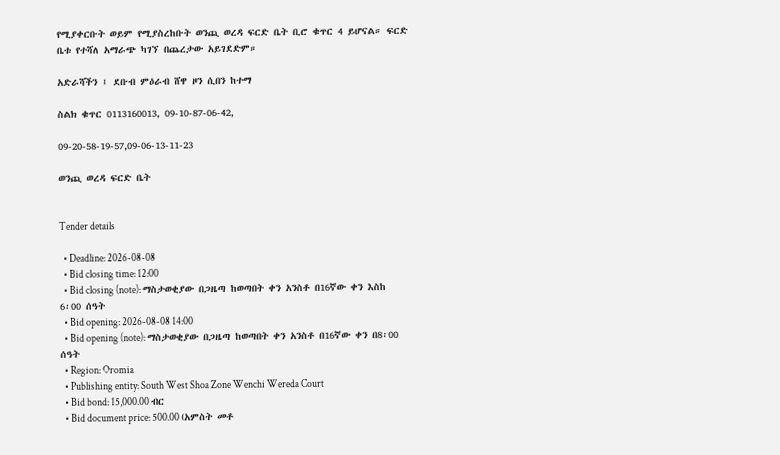የሚያቀርቡት ወይም የሚያስረከቡት ወንጪ ወረዳ ፍርድ ቤት ቢሮ ቁጥር 4 ይሆናል። ፍርድ ቤቱ የተሻለ አማራጭ ካገኘ በጨረታው አይገደድም።

አድራሻችን ፤ ደቡብ ምዕራብ ሸዋ ዞን ሲበን ከተማ

ስልክ ቁጥር 0113160013, 09-10-87-06-42,

09-20-58-19-57,09-06-13-11-23

ወንጪ ወረዳ ፍርድ ቤት


Tender details

  • Deadline: 2026-08-08
  • Bid closing time: 12:00
  • Bid closing (note): ማስታወቂያው በጋዜጣ ከወጣበት ቀን አንስቶ በ16ኛው ቀን እስከ 6፡00 ሰዓት
  • Bid opening: 2026-08-08 14:00
  • Bid opening (note): ማስታወቂያው በጋዜጣ ከወጣበት ቀን አንስቶ በ16ኛው ቀን በ8፡00 ሰዓት
  • Region: Oromia
  • Publishing entity: South West Shoa Zone Wenchi Wereda Court
  • Bid bond: 15,000.00 ብር
  • Bid document price: 500.00 (አምስት መቶ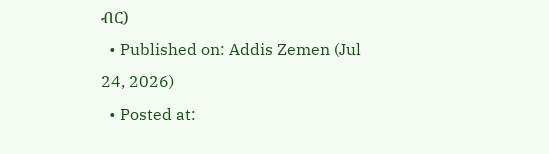ብር)
  • Published on: Addis Zemen (Jul 24, 2026)
  • Posted at: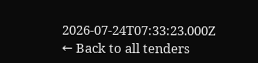2026-07-24T07:33:23.000Z
← Back to all tenders